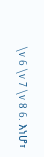\v 6 \v 7 \v 8 6. እነሆ፣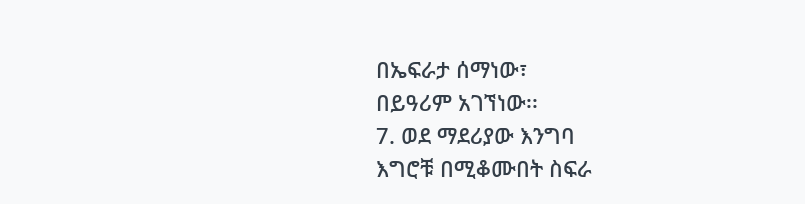በኤፍራታ ሰማነው፣
በይዓሪም አገኘነው፡፡
7. ወደ ማደሪያው እንግባ
እግሮቹ በሚቆሙበት ስፍራ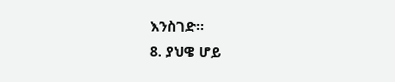እንስገድ፡፡
8. ያህዌ ሆይ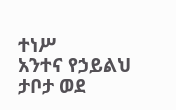ተነሥ
አንተና የኃይልህ ታቦታ ወደ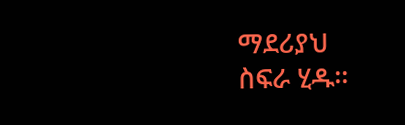ማደሪያህ
ስፍራ ሂዱ፡፡